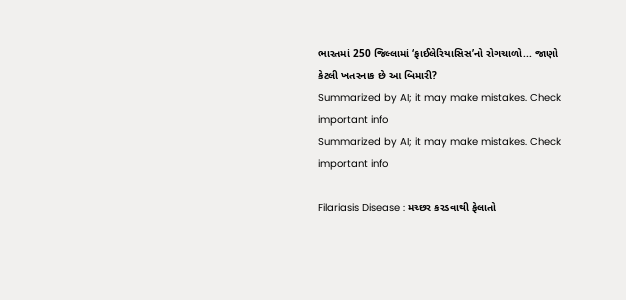ભારતમાં 250 જિલ્લામાં ‘ફાઈલેરિયાસિસ’નો રોગચાળો... જાણો કેટલી ખતરનાક છે આ બિમારી?
Summarized by AI; it may make mistakes. Check important info
Summarized by AI; it may make mistakes. Check important info

Filariasis Disease : મચ્છર કરડવાથી ફેલાતો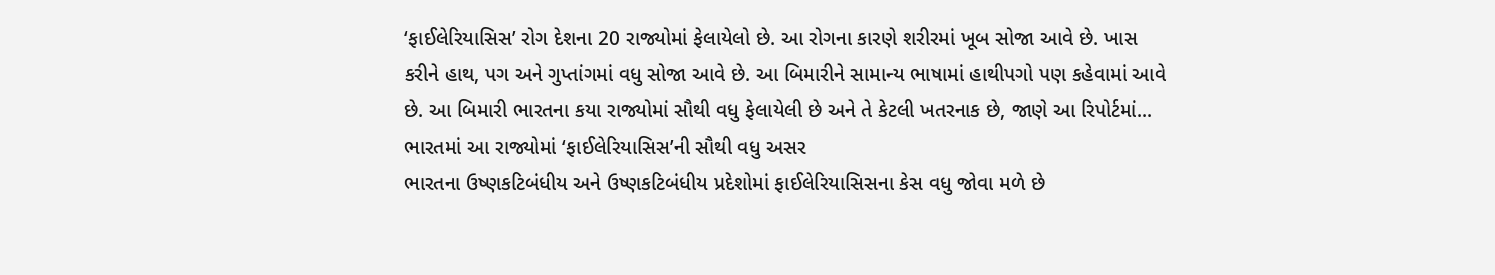‘ફાઈલેરિયાસિસ’ રોગ દેશના 20 રાજ્યોમાં ફેલાયેલો છે. આ રોગના કારણે શરીરમાં ખૂબ સોજા આવે છે. ખાસ કરીને હાથ, પગ અને ગુપ્તાંગમાં વધુ સોજા આવે છે. આ બિમારીને સામાન્ય ભાષામાં હાથીપગો પણ કહેવામાં આવે છે. આ બિમારી ભારતના કયા રાજ્યોમાં સૌથી વધુ ફેલાયેલી છે અને તે કેટલી ખતરનાક છે, જાણે આ રિપોર્ટમાં...
ભારતમાં આ રાજ્યોમાં ‘ફાઈલેરિયાસિસ’ની સૌથી વધુ અસર
ભારતના ઉષ્ણકટિબંધીય અને ઉષ્ણકટિબંધીય પ્રદેશોમાં ફાઈલેરિયાસિસના કેસ વધુ જોવા મળે છે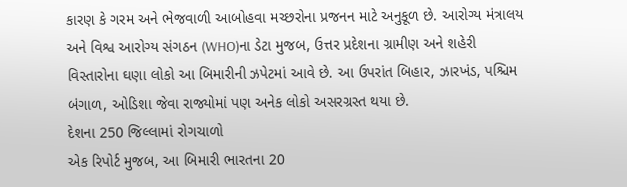કારણ કે ગરમ અને ભેજવાળી આબોહવા મચ્છરોના પ્રજનન માટે અનુકૂળ છે. આરોગ્ય મંત્રાલય અને વિશ્વ આરોગ્ય સંગઠન (WHO)ના ડેટા મુજબ, ઉત્તર પ્રદેશના ગ્રામીણ અને શહેરી વિસ્તારોના ઘણા લોકો આ બિમારીની ઝપેટમાં આવે છે. આ ઉપરાંત બિહાર, ઝારખંડ, પશ્ચિમ બંગાળ, ઓડિશા જેવા રાજ્યોમાં પણ અનેક લોકો અસરગ્રસ્ત થયા છે.
દેશના 250 જિલ્લામાં રોગચાળો
એક રિપોર્ટ મુજબ, આ બિમારી ભારતના 20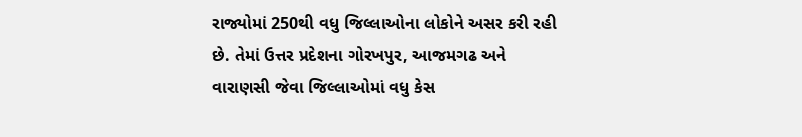રાજ્યોમાં 250થી વધુ જિલ્લાઓના લોકોને અસર કરી રહી છે. તેમાં ઉત્તર પ્રદેશના ગોરખપુર, આજમગઢ અને વારાણસી જેવા જિલ્લાઓમાં વધુ કેસ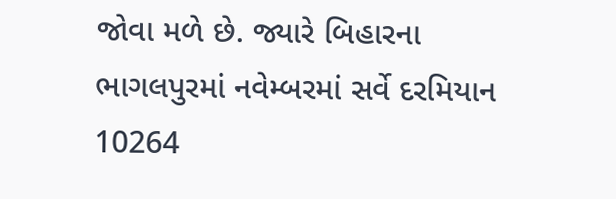જોવા મળે છે. જ્યારે બિહારના ભાગલપુરમાં નવેમ્બરમાં સર્વે દરમિયાન 10264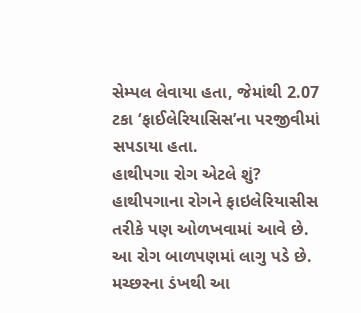સેમ્પલ લેવાયા હતા, જેમાંથી 2.07 ટકા ‘ફાઈલેરિયાસિસ’ના પરજીવીમાં સપડાયા હતા.
હાથીપગા રોગ એટલે શું?
હાથીપગાના રોગને ફાઇલેરિયાસીસ તરીકે પણ ઓળખવામાં આવે છે. આ રોગ બાળપણમાં લાગુ પડે છે. મચ્છરના ડંખથી આ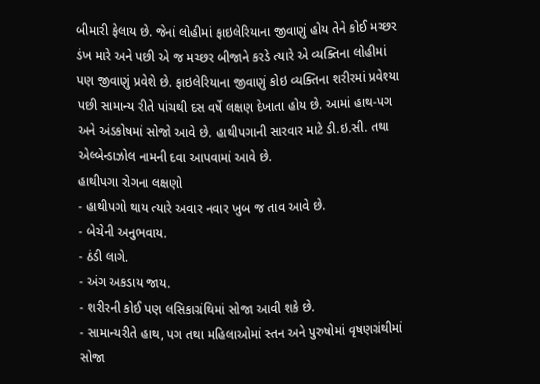બીમારી ફેલાય છે. જેનાં લોહીમાં ફાઇલેરિયાના જીવાણું હોય તેને કોઈ મચ્છર ડંખ મારે અને પછી એ જ મચ્છર બીજાને કરડે ત્યારે એ વ્યક્તિના લોહીમાં પણ જીવાણું પ્રવેશે છે. ફાઇલેરિયાના જીવાણું કોઇ વ્યક્તિના શરીરમાં પ્રવેશ્યા પછી સામાન્ય રીતે પાંચથી દસ વર્ષે લક્ષણ દેખાતા હોય છે. આમાં હાથ-પગ અને અંડકોષમાં સોજો આવે છે. હાથીપગાની સારવાર માટે ડી.ઇ.સી. તથા એલ્બેન્ડાઝોલ નામની દવા આપવામાં આવે છે.
હાથીપગા રોગના લક્ષણો
- હાથીપગો થાય ત્યારે અવાર નવાર ખુબ જ તાવ આવે છે.
- બેચેની અનુભવાય.
- ઠંડી લાગે.
- અંગ અકડાય જાય.
- શરીરની કોઈ પણ લસિકાગ્રંથિમાં સોજા આવી શકે છે.
- સામાન્યરીતે હાથ, પગ તથા મહિલાઓમાં સ્તન અને પુરુષોમાં વૃષણગ્રંથીમાં સોજા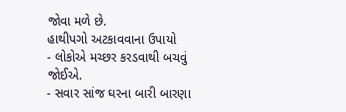જોવા મળે છે.
હાથીપગો અટકાવવાના ઉપાયો
- લોકોએ મચ્છર કરડવાથી બચવું જોઈએ.
- સવાર સાંજ ઘરના બારી બારણા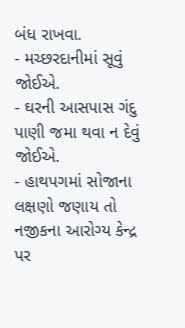બંધ રાખવા.
- મચ્છરદાનીમાં સૂવું જોઈએ.
- ઘરની આસપાસ ગંદુ પાણી જમા થવા ન દેવું જોઈએ.
- હાથપગમાં સોજાના લક્ષણો જણાય તો નજીકના આરોગ્ય કેન્દ્ર પર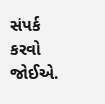સંપર્ક કરવો જોઈએ.